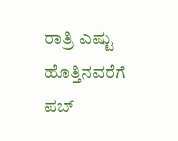ರಾತ್ರಿ ಎಷ್ಟು ಹೊತ್ತಿನವರೆಗೆ ಪಬ್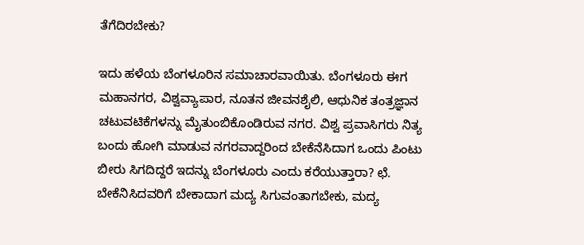ತೆಗೆದಿರಬೇಕು?

ಇದು ಹಳೆಯ ಬೆಂಗಳೂರಿನ ಸಮಾಚಾರವಾಯಿತು. ಬೆಂಗಳೂರು ಈಗ ಮಹಾನಗರ, ವಿಶ್ವವ್ಯಾಪಾರ, ನೂತನ ಜೀವನಶೈಲಿ, ಆಧುನಿಕ ತಂತ್ರಜ್ಞಾನ ಚಟುವಟಿಕೆಗಳನ್ನು ಮೈತುಂಬಿಕೊಂಡಿರುವ ನಗರ. ವಿಶ್ವ ಪ್ರವಾಸಿಗರು ನಿತ್ಯ ಬಂದು ಹೋಗಿ ಮಾಡುವ ನಗರವಾದ್ದರಿಂದ ಬೇಕೆನೆಸಿದಾಗ ಒಂದು ಪಿಂಟು ಬೀರು ಸಿಗದಿದ್ದರೆ ಇದನ್ನು ಬೆಂಗಳೂರು ಎಂದು ಕರೆಯುತ್ತಾರಾ? ಛೆ.
ಬೇಕೆನಿಸಿದವರಿಗೆ ಬೇಕಾದಾಗ ಮದ್ಯ ಸಿಗುವಂತಾಗಬೇಕು, ಮದ್ಯ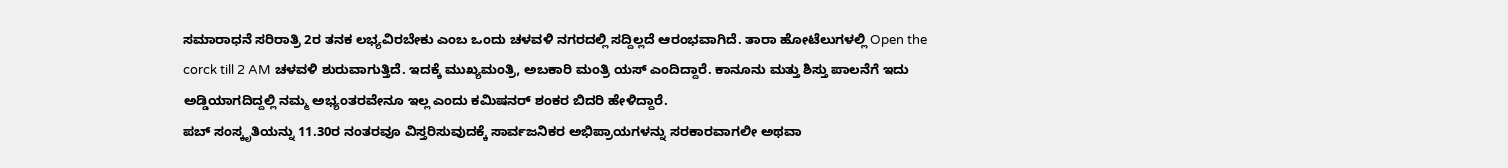ಸಮಾರಾಧನೆ ಸರಿರಾತ್ರಿ 2ರ ತನಕ ಲಭ್ಯವಿರಬೇಕು ಎಂಬ ಒಂದು ಚಳವಳಿ ನಗರದಲ್ಲಿ ಸದ್ದಿಲ್ಲದೆ ಆರಂಭವಾಗಿದೆ. ತಾರಾ ಹೋಟೆಲುಗಳಲ್ಲಿ Open the corck till 2 AM ಚಳವಳಿ ಶುರುವಾಗುತ್ತಿದೆ. ಇದಕ್ಕೆ ಮುಖ್ಯಮಂತ್ರಿ, ಅಬಕಾರಿ ಮಂತ್ರಿ ಯಸ್ ಎಂದಿದ್ದಾರೆ. ಕಾನೂನು ಮತ್ತು ಶಿಸ್ತು ಪಾಲನೆಗೆ ಇದು ಅಡ್ಡಿಯಾಗದಿದ್ದಲ್ಲಿ ನಮ್ಮ ಅಭ್ಯಂತರವೇನೂ ಇಲ್ಲ ಎಂದು ಕಮಿಷನರ್ ಶಂಕರ ಬಿದರಿ ಹೇಳಿದ್ದಾರೆ.
ಪಬ್ ಸಂಸ್ಕೃತಿಯನ್ನು 11.30ರ ನಂತರವೂ ವಿಸ್ತರಿಸುವುದಕ್ಕೆ ಸಾರ್ವಜನಿಕರ ಅಭಿಪ್ರಾಯಗಳನ್ನು ಸರಕಾರವಾಗಲೀ ಅಥವಾ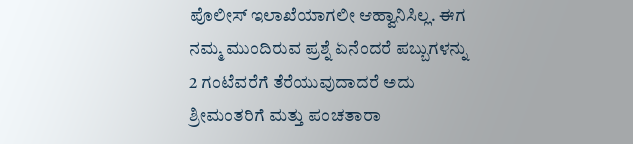ಪೊಲೀಸ್ ಇಲಾಖೆಯಾಗಲೀ ಆಹ್ವಾನಿಸಿಲ್ಲ. ಈಗ ನಮ್ಮ ಮುಂದಿರುವ ಪ್ರಶ್ನೆ ಏನೆಂದರೆ ಪಬ್ಬುಗಳನ್ನು 2 ಗಂಟೆವರೆಗೆ ತೆರೆಯುವುದಾದರೆ ಅದು ಶ್ರೀಮಂತರಿಗೆ ಮತ್ತು ಪಂಚತಾರಾ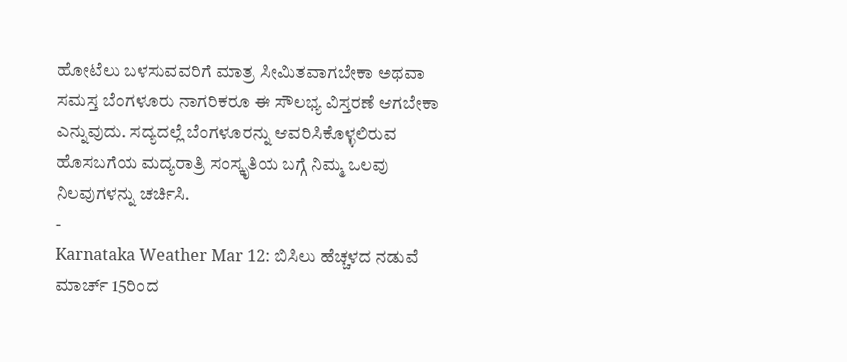ಹೋಟೆಲು ಬಳಸುವವರಿಗೆ ಮಾತ್ರ ಸೀಮಿತವಾಗಬೇಕಾ ಅಥವಾ ಸಮಸ್ತ ಬೆಂಗಳೂರು ನಾಗರಿಕರೂ ಈ ಸೌಲಭ್ಯ ವಿಸ್ತರಣೆ ಆಗಬೇಕಾ ಎನ್ನುವುದು. ಸದ್ಯದಲ್ಲೆ ಬೆಂಗಳೂರನ್ನು ಆವರಿಸಿಕೊಳ್ಳಲಿರುವ ಹೊಸಬಗೆಯ ಮದ್ಯರಾತ್ರಿ ಸಂಸ್ಕೃತಿಯ ಬಗ್ಗೆ ನಿಮ್ಮ ಒಲವು ನಿಲವುಗಳನ್ನು ಚರ್ಚಿಸಿ.
-
Karnataka Weather Mar 12: ಬಿಸಿಲು ಹೆಚ್ಚಳದ ನಡುವೆ ಮಾರ್ಚ್ 15ರಿಂದ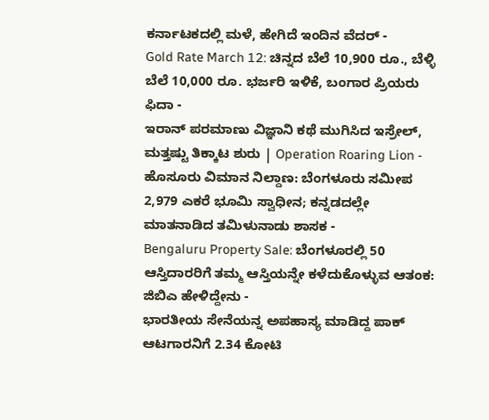ಕರ್ನಾಟಕದಲ್ಲಿ ಮಳೆ, ಹೇಗಿದೆ ಇಂದಿನ ವೆದರ್ -
Gold Rate March 12: ಚಿನ್ನದ ಬೆಲೆ 10,900 ರೂ., ಬೆಳ್ಳಿ ಬೆಲೆ 10,000 ರೂ. ಭರ್ಜರಿ ಇಳಿಕೆ, ಬಂಗಾರ ಪ್ರಿಯರು ಫಿದಾ -
ಇರಾನ್ ಪರಮಾಣು ವಿಜ್ಞಾನಿ ಕಥೆ ಮುಗಿಸಿದ ಇಸ್ರೇಲ್, ಮತ್ತಷ್ಟು ತಿಕ್ಕಾಟ ಶುರು | Operation Roaring Lion -
ಹೊಸೂರು ವಿಮಾನ ನಿಲ್ದಾಣ: ಬೆಂಗಳೂರು ಸಮೀಪ 2,979 ಎಕರೆ ಭೂಮಿ ಸ್ವಾಧೀನ; ಕನ್ನಡದಲ್ಲೇ ಮಾತನಾಡಿದ ತಮಿಳುನಾಡು ಶಾಸಕ -
Bengaluru Property Sale: ಬೆಂಗಳೂರಲ್ಲಿ 50 ಆಸ್ತಿದಾರರಿಗೆ ತಮ್ಮ ಆಸ್ತಿಯನ್ನೇ ಕಳೆದುಕೊಳ್ಳುವ ಆತಂಕ: ಜಿಬಿಎ ಹೇಳಿದ್ದೇನು -
ಭಾರತೀಯ ಸೇನೆಯನ್ನ ಅಪಹಾಸ್ಯ ಮಾಡಿದ್ದ ಪಾಕ್ ಆಟಗಾರನಿಗೆ 2.34 ಕೋಟಿ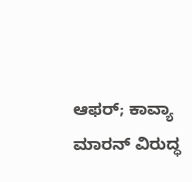ಆಫರ್; ಕಾವ್ಯಾ ಮಾರನ್ ವಿರುದ್ಧ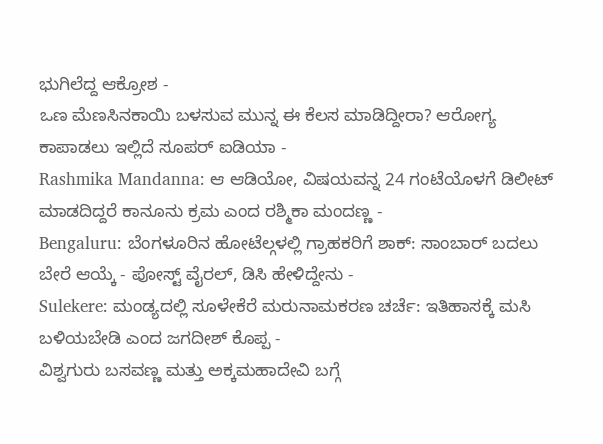ಭುಗಿಲೆದ್ದ ಆಕ್ರೋಶ -
ಒಣ ಮೆಣಸಿನಕಾಯಿ ಬಳಸುವ ಮುನ್ನ ಈ ಕೆಲಸ ಮಾಡಿದ್ದೀರಾ? ಆರೋಗ್ಯ ಕಾಪಾಡಲು ಇಲ್ಲಿದೆ ಸೂಪರ್ ಐಡಿಯಾ -
Rashmika Mandanna: ಆ ಆಡಿಯೋ, ವಿಷಯವನ್ನ 24 ಗಂಟೆಯೊಳಗೆ ಡಿಲೀಟ್ ಮಾಡದಿದ್ದರೆ ಕಾನೂನು ಕ್ರಮ ಎಂದ ರಶ್ಮಿಕಾ ಮಂದಣ್ಣ -
Bengaluru: ಬೆಂಗಳೂರಿನ ಹೋಟೆಲ್ಗಳಲ್ಲಿ ಗ್ರಾಹಕರಿಗೆ ಶಾಕ್: ಸಾಂಬಾರ್ ಬದಲು ಬೇರೆ ಆಯ್ಕೆ - ಪೋಸ್ಟ್ ವೈರಲ್, ಡಿಸಿ ಹೇಳಿದ್ದೇನು -
Sulekere: ಮಂಡ್ಯದಲ್ಲಿ ಸೂಳೇಕೆರೆ ಮರುನಾಮಕರಣ ಚರ್ಚೆ: ಇತಿಹಾಸಕ್ಕೆ ಮಸಿ ಬಳಿಯಬೇಡಿ ಎಂದ ಜಗದೀಶ್ ಕೊಪ್ಪ -
ವಿಶ್ವಗುರು ಬಸವಣ್ಣ ಮತ್ತು ಅಕ್ಕಮಹಾದೇವಿ ಬಗ್ಗೆ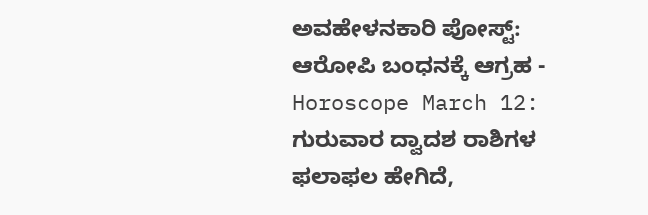ಅವಹೇಳನಕಾರಿ ಪೋಸ್ಟ್: ಆರೋಪಿ ಬಂಧನಕ್ಕೆ ಆಗ್ರಹ -
Horoscope March 12: ಗುರುವಾರ ದ್ವಾದಶ ರಾಶಿಗಳ ಫಲಾಫಲ ಹೇಗಿದೆ,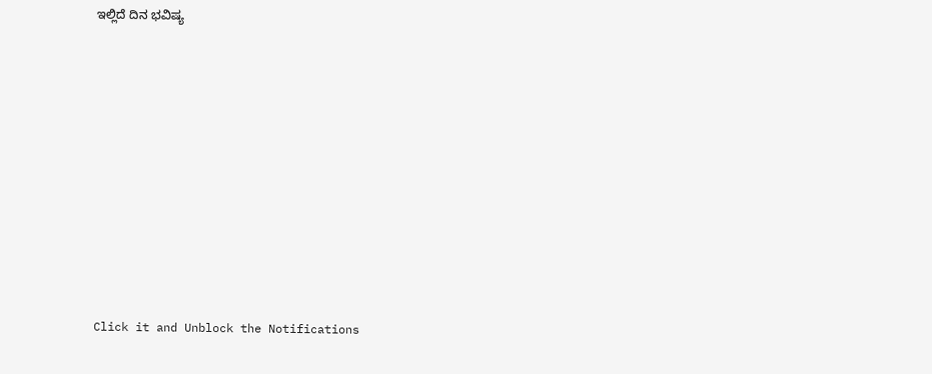ಇಲ್ಲಿದೆ ದಿನ ಭವಿಷ್ಯ












Click it and Unblock the Notifications